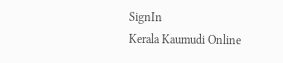SignIn
Kerala Kaumudi Online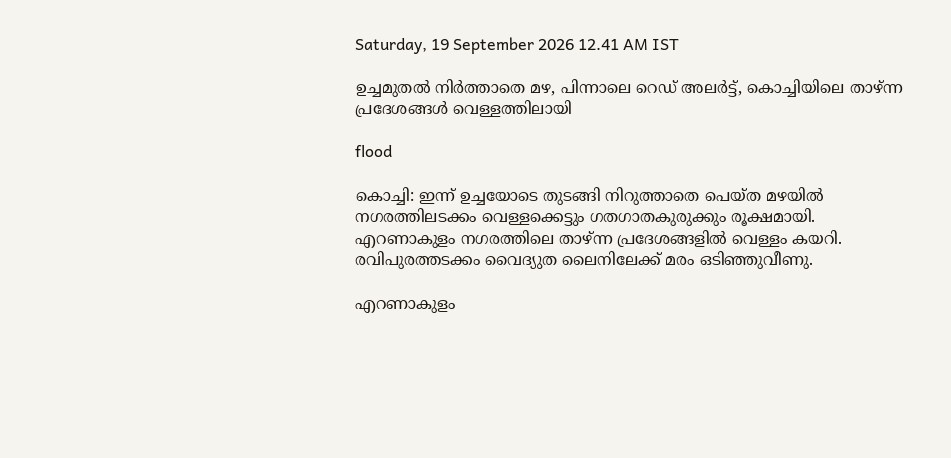Saturday, 19 September 2026 12.41 AM IST

ഉച്ചമുതൽ നിർത്താതെ മഴ, പിന്നാലെ റെഡ് അല‌ർട്ട്, കൊച്ചിയിലെ താഴ്‌ന്ന പ്രദേശങ്ങൾ വെള്ളത്തിലായി

flood

കൊച്ചി: ഇന്ന് ഉച്ചയോടെ തുടങ്ങി നിറുത്താതെ പെയ്ത മഴയിൽ നഗരത്തിലടക്കം വെള്ളക്കെട്ടും ഗതഗാതകുരുക്കും രൂക്ഷമായി. എറണാകുളം നഗരത്തിലെ താഴ്ന്ന പ്രദേശങ്ങളിൽ വെള്ളം കയറി. രവിപുരത്തടക്കം വൈദ്യുത ലൈനിലേക്ക് മരം ഒടിഞ്ഞുവീണു.

എറണാകുളം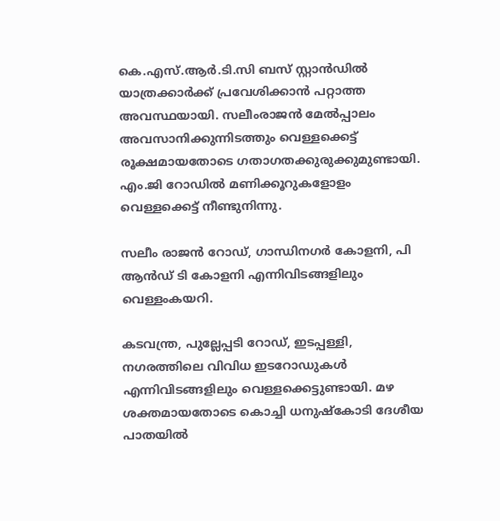കെ.എസ്.ആർ.ടി.സി ബസ് സ്റ്റാൻഡിൽ യാത്രക്കാർക്ക് പ്രവേശിക്കാൻ പറ്റാത്ത അവസ്ഥയായി. സലീംരാജൻ മേൽപ്പാലം അവസാനിക്കുന്നിടത്തും വെള്ളക്കെട്ട് രൂക്ഷമായതോടെ ഗതാഗതക്കുരുക്കുമുണ്ടായി. എം.ജി റോഡിൽ മണിക്കൂറുകളോളം വെള്ളക്കെട്ട് നീണ്ടുനിന്നു.

സലീം രാജൻ റോഡ്, ഗാന്ധിനഗർ കോളനി, പി ആൻഡ് ടി കോളനി എന്നിവിടങ്ങളിലും വെള്ളംകയറി.

കടവന്ത്ര, പുല്ലേപ്പടി റോഡ്, ഇടപ്പള്ളി, നഗരത്തിലെ വിവിധ ഇടറോഡുകൾ എന്നിവിടങ്ങളിലും വെള്ളക്കെട്ടുണ്ടായി. മഴ ശക്തമായതോടെ കൊച്ചി ധനുഷ്‌കോടി ദേശീയ പാതയിൽ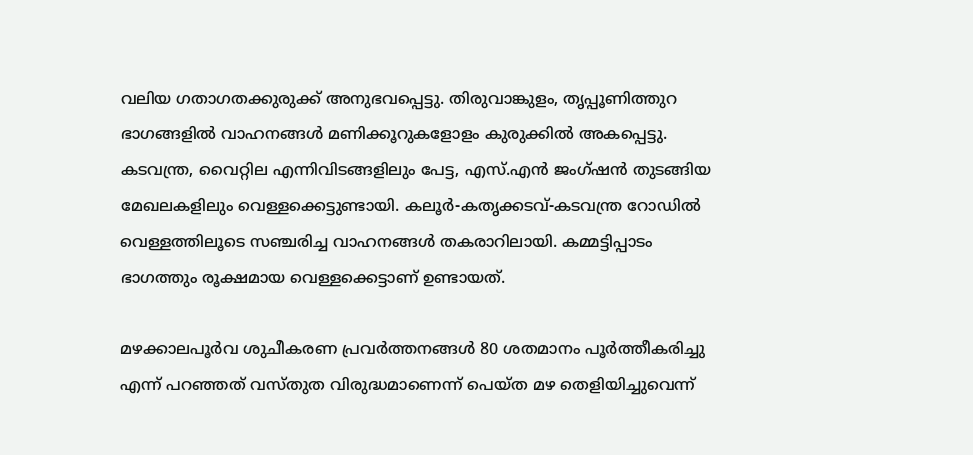വലിയ ഗതാഗതക്കുരുക്ക് അനുഭവപ്പെട്ടു. തിരുവാങ്കുളം, തൃപ്പൂണിത്തുറ ഭാഗങ്ങളിൽ വാഹനങ്ങൾ മണിക്കൂറുകളോളം കുരുക്കിൽ അകപ്പെട്ടു. കടവന്ത്ര, വൈറ്റില എന്നിവിടങ്ങളിലും പേട്ട, എസ്.എൻ ജംഗ്ഷൻ തുടങ്ങിയ മേഖലകളിലും വെള്ളക്കെട്ടുണ്ടായി. കലൂർ-കതൃക്കടവ്-കടവന്ത്ര റോഡിൽ വെള്ളത്തിലൂടെ സഞ്ചരിച്ച വാഹനങ്ങൾ തകരാറിലായി. കമ്മട്ടിപ്പാടം ഭാഗത്തും രൂക്ഷമായ വെള്ളക്കെട്ടാണ് ഉണ്ടായത്.

മഴക്കാലപൂർവ ശുചീകരണ പ്രവർത്തനങ്ങൾ 80 ശതമാനം പൂർത്തീകരിച്ചു എന്ന് പറഞ്ഞത് വസ്തുത വിരുദ്ധമാണെന്ന് പെയ്ത മഴ തെളിയിച്ചുവെന്ന്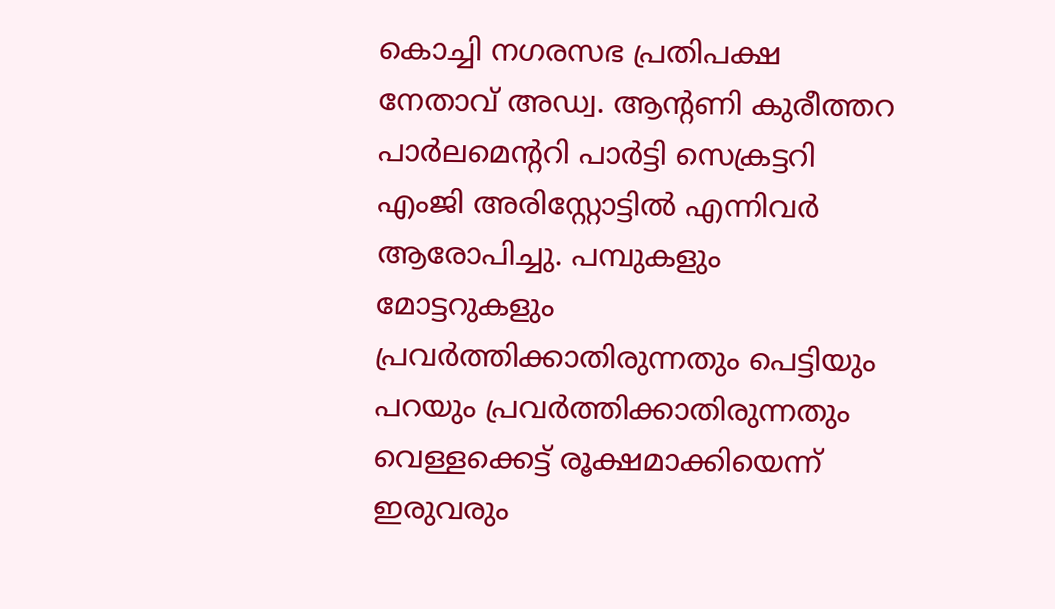കൊച്ചി നഗരസഭ പ്രതിപക്ഷ നേതാവ് അഡ്വ. ആന്റണി കുരീത്തറ പാർലമെന്ററി പാർട്ടി സെക്രട്ടറി എംജി അരിസ്റ്റോട്ടിൽ എന്നിവർ ആരോപിച്ചു. പമ്പുകളും മോട്ടറുകളും പ്രവർത്തിക്കാതിരുന്നതും പെട്ടിയും പറയും പ്രവർത്തിക്കാതിരുന്നതും വെള്ളക്കെട്ട് രൂക്ഷമാക്കിയെന്ന് ഇരുവരും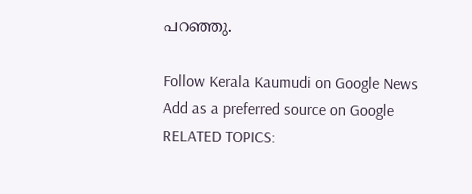പറഞ്ഞു.

Follow Kerala Kaumudi on Google News Add as a preferred source on Google
RELATED TOPICS: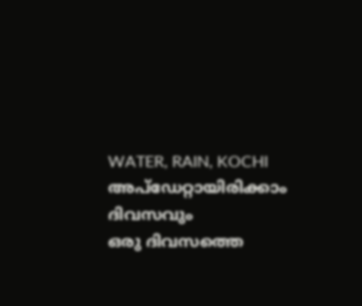WATER, RAIN, KOCHI
അപ്ഡേറ്റായിരിക്കാം ദിവസവും
ഒരു ദിവസത്തെ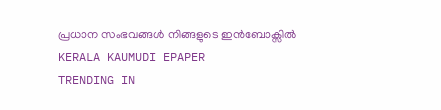പ്രധാന സംഭവങ്ങൾ നിങ്ങളുടെ ഇൻബോക്സിൽ
KERALA KAUMUDI EPAPER
TRENDING IN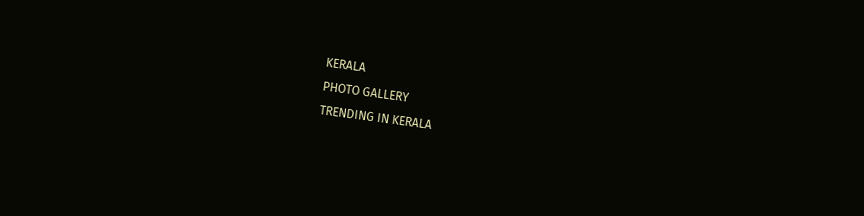KERALA
PHOTO GALLERY
TRENDING IN KERALA